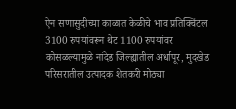ऐन सणासुदीच्या काळात केळीचे भाव प्रतिक्विंटल 3100 रुपयांवरून थेट 1100 रुपयांवर कोसळल्यामुळे नांदेड जिल्ह्यातील अर्धापूर, मुदखेड परिसरातील उत्पादक शेतकरी मोठ्या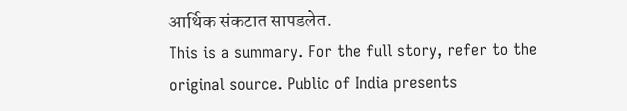आर्थिक संकटात सापडलेत.
This is a summary. For the full story, refer to the original source. Public of India presents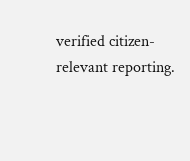verified citizen-relevant reporting.